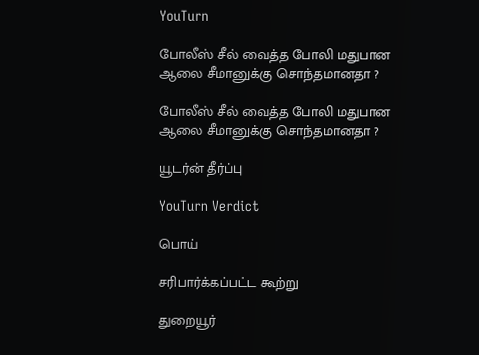YouTurn

போலீஸ் சீல் வைத்த போலி மதுபான ஆலை சீமானுக்கு சொந்தமானதா ?

போலீஸ் சீல் வைத்த போலி மதுபான ஆலை சீமானுக்கு சொந்தமானதா ?

யூடர்ன் தீர்ப்பு

YouTurn Verdict

பொய்

சரிபார்க்கப்பட்ட கூற்று

துறையூர்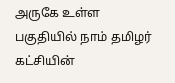அருகே உள்ள பகுதியில் நாம் தமிழர் கட்சியின்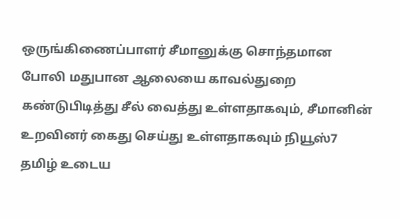ஒருங்கிணைப்பாளர் சீமானுக்கு சொந்தமான போலி மதுபான ஆலையை காவல்துறை கண்டுபிடித்து சீல் வைத்து உள்ளதாகவும், சீமானின் உறவினர் கைது செய்து உள்ளதாகவும் நியூஸ்7 தமிழ் உடைய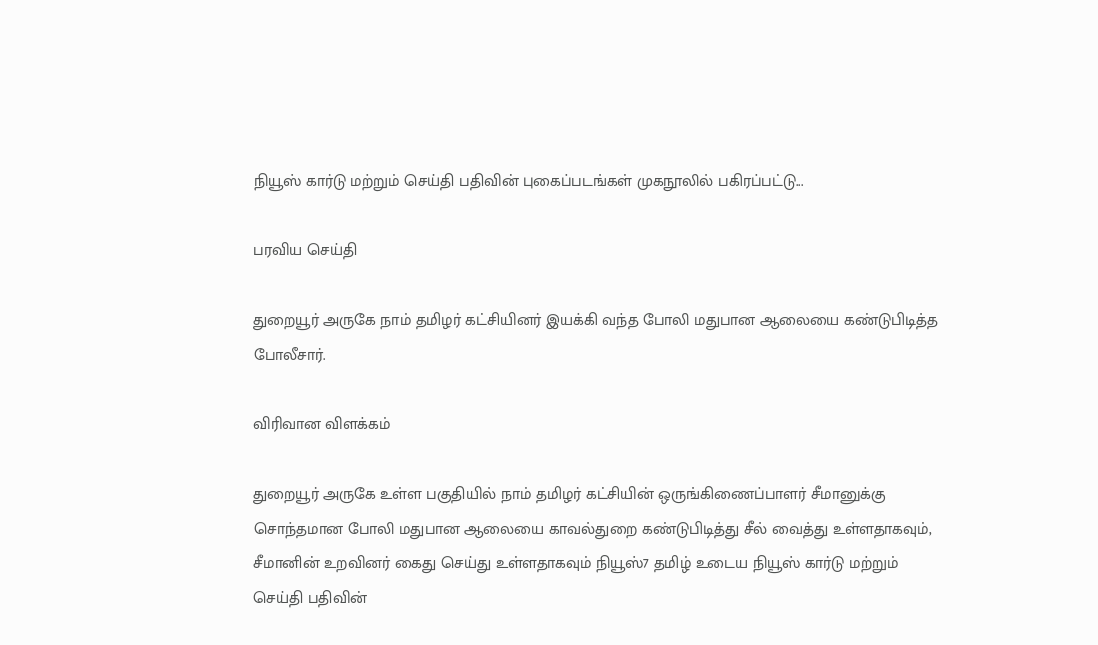நியூஸ் கார்டு மற்றும் செய்தி பதிவின் புகைப்படங்கள் முகநூலில் பகிரப்பட்டு...

பரவிய செய்தி

துறையூர் அருகே நாம் தமிழர் கட்சியினர் இயக்கி வந்த போலி மதுபான ஆலையை கண்டுபிடித்த போலீசார்.

விரிவான விளக்கம்

துறையூர் அருகே உள்ள பகுதியில் நாம் தமிழர் கட்சியின் ஒருங்கிணைப்பாளர் சீமானுக்கு சொந்தமான போலி மதுபான ஆலையை காவல்துறை கண்டுபிடித்து சீல் வைத்து உள்ளதாகவும், சீமானின் உறவினர் கைது செய்து உள்ளதாகவும் நியூஸ்7 தமிழ் உடைய நியூஸ் கார்டு மற்றும் செய்தி பதிவின்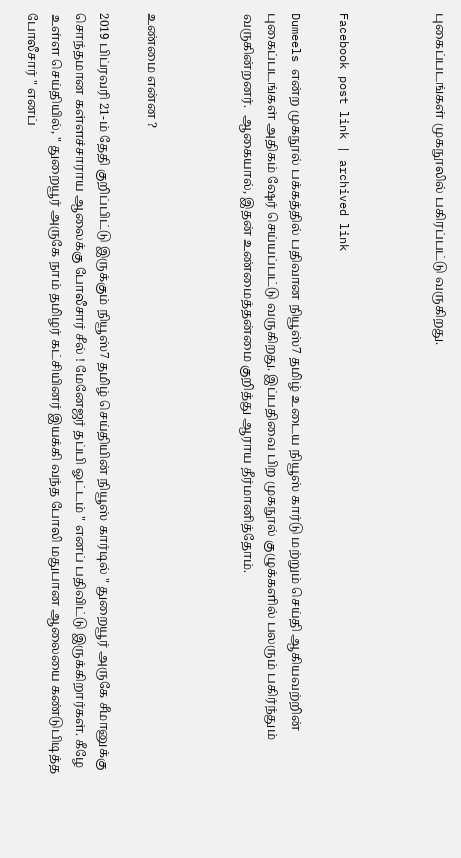புகைப்படங்கள் முகநூலில் பகிரப்பட்டு வருகிறது.



Facebook post link | archived link

Dumeels என்ற முகநூல் பக்கத்தில் பதிவான நியூஸ்7 தமிழ் உடைய நியூஸ் கார்டு மற்றும் செய்தி ஆகியவற்றின் புகைப்படங்கள் அதிகம் ஷேர் செய்யப்பட்டு வருகிறது. இப்பதிவை பிற முகநூல் குழுக்களில் பலரும் பகிர்ந்தும் வருகின்றனர்.  ஆகையால், இதன் உண்மைத்தன்மை குறித்து ஆராய தீர்மானித்தோம்.



உண்மை என்ன ?

2019 பிப்ரவரி 21-ம் தேதி குறிப்பிட்டு இருக்கும் நியூஸ்7 தமிழ் செய்தியின் நியூஸ் கார்டில் " துறையூர் அருகே சீமானுக்கு சொந்தமான கள்ளச்சாராய ஆலைக்கு போலீசார் சீல் ! மேனேஜர் தப்பி ஓட்டம் " எனப் பதிவிட்டு இருக்கிறார்கள். கீழே உள்ள செய்தியில், " துறையூர் அருகே நாம் தமிழர் கட்சியினர் இயக்கி வந்த போலி மதுபான ஆலையை கண்டுபிடித்த போலீசார் " எனப்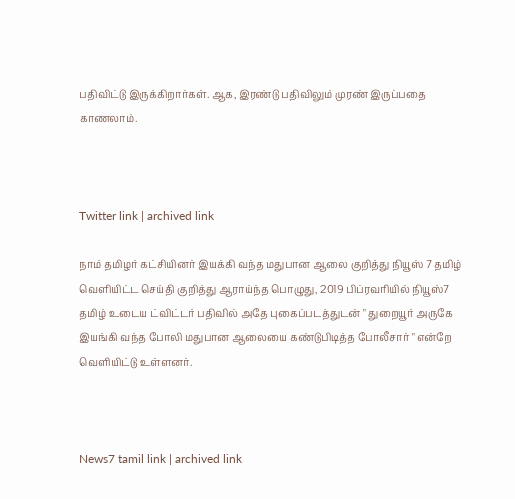பதிவிட்டு இருக்கிறார்கள். ஆக, இரண்டு பதிவிலும் முரண் இருப்பதை காணலாம்.



Twitter link | archived link

நாம் தமிழர் கட்சியினர் இயக்கி வந்த மதுபான ஆலை குறித்து நியூஸ் 7 தமிழ் வெளியிட்ட செய்தி குறித்து ஆராய்ந்த பொழுது, 2019 பிப்ரவரியில் நியூஸ்7 தமிழ் உடைய ட்விட்டர் பதிவில் அதே புகைப்படத்துடன் " துறையூர் அருகே இயங்கி வந்த போலி மதுபான ஆலையை கண்டுபிடித்த போலீசார் " என்றே வெளியிட்டு உள்ளனர்.



News7 tamil link | archived link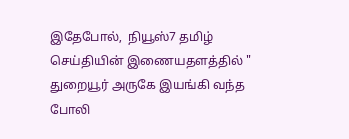இதேபோல்,  நியூஸ்7 தமிழ் செய்தியின் இணையதளத்தில் " துறையூர் அருகே இயங்கி வந்த போலி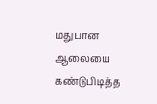மதுபான ஆலையை கண்டுபிடித்த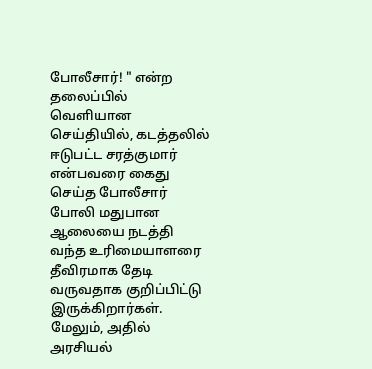போலீசார்! " என்ற தலைப்பில் வெளியான செய்தியில், கடத்தலில் ஈடுபட்ட சரத்குமார் என்பவரை கைது செய்த போலீசார் போலி மதுபான ஆலையை நடத்தி வந்த உரிமையாளரை தீவிரமாக தேடி வருவதாக குறிப்பிட்டு இருக்கிறார்கள். மேலும், அதில் அரசியல்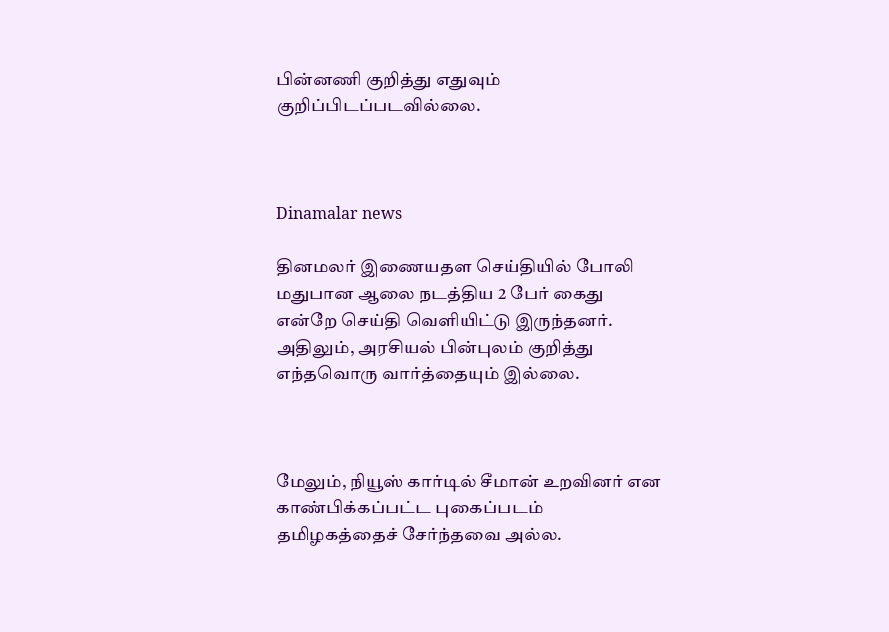பின்னணி குறித்து எதுவும் குறிப்பிடப்படவில்லை.



Dinamalar news

தினமலர் இணையதள செய்தியில் போலி மதுபான ஆலை நடத்திய 2 பேர் கைது என்றே செய்தி வெளியிட்டு இருந்தனர். அதிலும், அரசியல் பின்புலம் குறித்து எந்தவொரு வார்த்தையும் இல்லை.



மேலும், நியூஸ் கார்டில் சீமான் உறவினர் என காண்பிக்கப்பட்ட புகைப்படம் தமிழகத்தைச் சேர்ந்தவை அல்ல.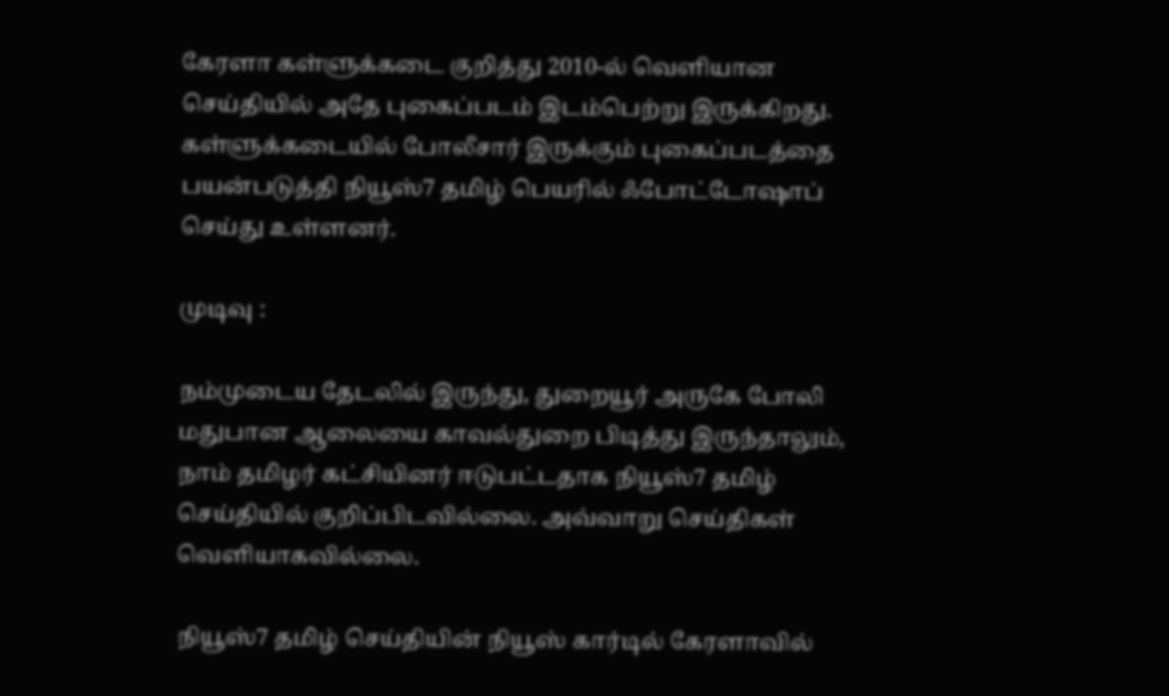கேரளா கள்ளுக்கடை குறித்து 2010-ல் வெளியான செய்தியில் அதே புகைப்படம் இடம்பெற்று இருக்கிறது. கள்ளுக்கடையில் போலீசார் இருக்கும் புகைப்படத்தை பயன்படுத்தி நியூஸ்7 தமிழ் பெயரில் ஃபோட்டோஷாப் செய்து உள்ளனர்.

முடிவு :

நம்முடைய தேடலில் இருந்து, துறையூர் அருகே போலி மதுபான ஆலையை காவல்துறை பிடித்து இருந்தாலும், நாம் தமிழர் கட்சியினர் ஈடுபட்டதாக நியூஸ்7 தமிழ் செய்தியில் குறிப்பிடவில்லை. அவ்வாறு செய்திகள் வெளியாகவில்லை.

நியூஸ்7 தமிழ் செய்தியின் நியூஸ் கார்டில் கேரளாவில்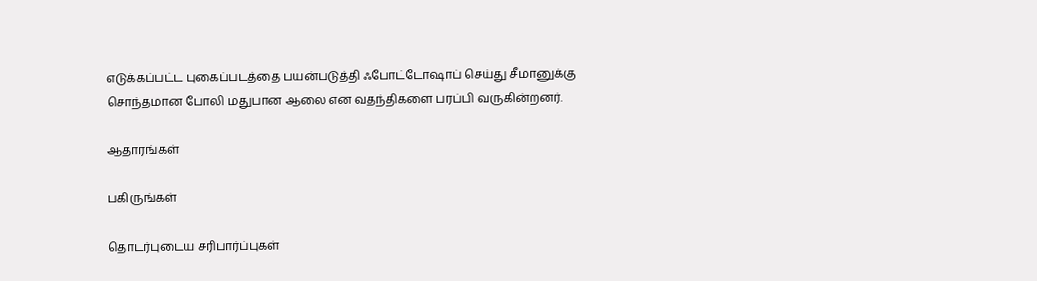எடுக்கப்பட்ட புகைப்படத்தை பயன்படுத்தி ஃபோட்டோஷாப் செய்து சீமானுக்கு சொந்தமான போலி மதுபான ஆலை என வதந்திகளை பரப்பி வருகின்றனர்.

ஆதாரங்கள்

பகிருங்கள்

தொடர்புடைய சரிபார்ப்புகள்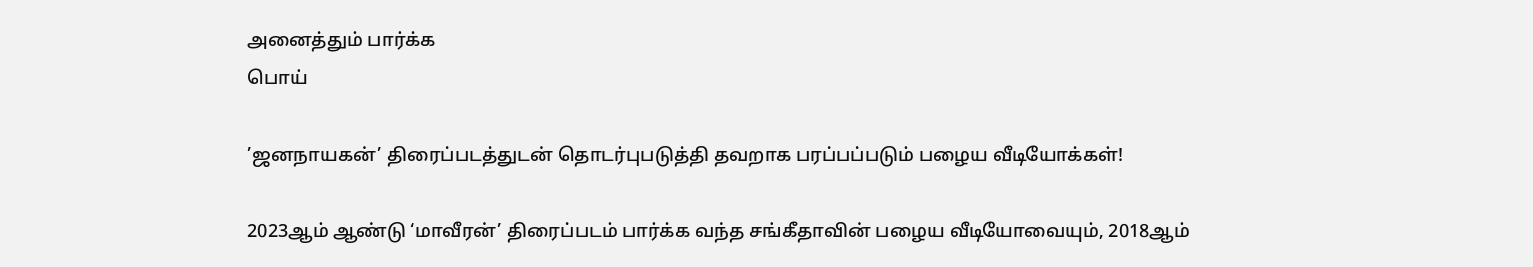அனைத்தும் பார்க்க
பொய்

’ஜனநாயகன்’ திரைப்படத்துடன் தொடர்புபடுத்தி தவறாக பரப்பப்படும் பழைய வீடியோக்கள்!

2023ஆம் ஆண்டு ‘மாவீரன்’ திரைப்படம் பார்க்க வந்த சங்கீதாவின் பழைய வீடியோவையும், 2018ஆம்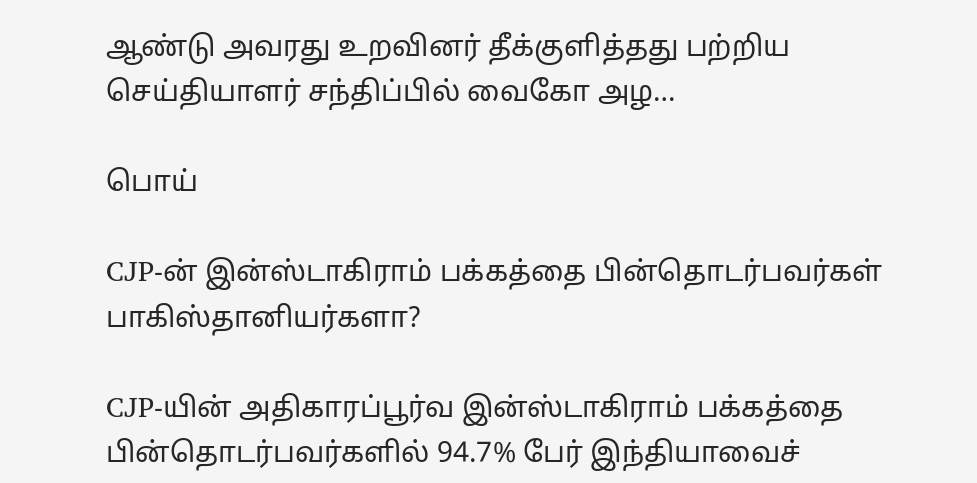ஆண்டு அவரது உறவினர் தீக்குளித்தது பற்றிய செய்தியாளர் சந்திப்பில் வைகோ அழ…

பொய்

CJP-ன் இன்ஸ்டாகிராம் பக்கத்தை பின்தொடர்பவர்கள் பாகிஸ்தானியர்களா?

CJP-யின் அதிகாரப்பூர்வ இன்ஸ்டாகிராம் பக்கத்தை பின்தொடர்பவர்களில் 94.7% பேர் இந்தியாவைச்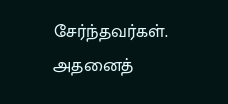சேர்ந்தவர்கள். அதனைத்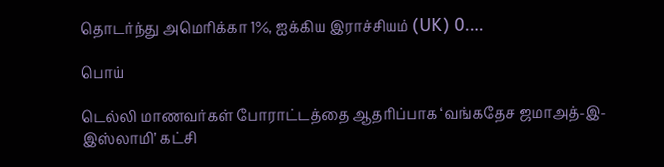தொடர்ந்து அமெரிக்கா 1%, ஐக்கிய இராச்சியம் (UK) 0.…

பொய்

டெல்லி மாணவர்கள் போராட்டத்தை ஆதரிப்பாக ‘வங்கதேச ஜமாஅத்-இ-இஸ்லாமி’ கட்சி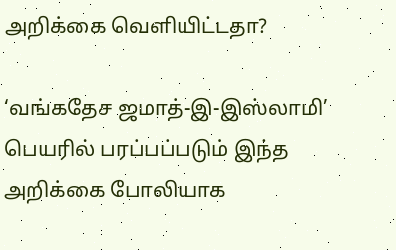அறிக்கை வெளியிட்டதா?

‘வங்கதேச ஜமாத்-இ-இஸ்லாமி’ பெயரில் பரப்பப்படும் இந்த அறிக்கை போலியாக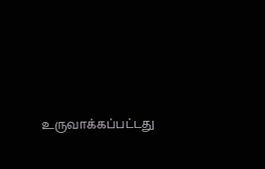உருவாக்கப்பட்டது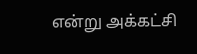என்று அக்கட்சி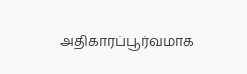அதிகாரப்பூர்வமாக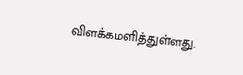விளக்கமளித்துள்ளது.